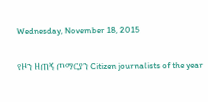Wednesday, November 18, 2015

የዞን ዘጠኝ ጦማርያን Citizen journalists of the year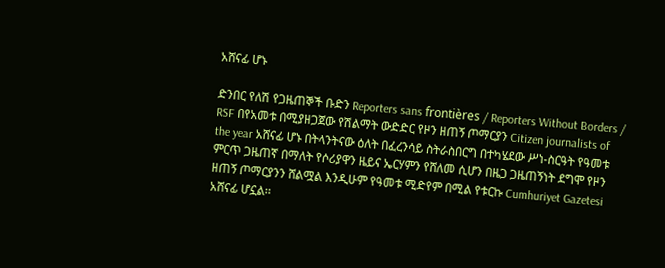አሸናፊ ሆኑ

ድንበር የለሽ የጋዜጠኞች ቡድን Reporters sans frontières / Reporters Without Borders / RSF በየአመቱ በሚያዘጋጀው የሽልማት ውድድር የዞን ዘጠኝ ጦማርያን Citizen journalists of the year አሸናፊ ሆኑ በትላንትናው ዕለት በፈረንሳይ ስትራስበርግ በተካሄደው ሥነ-ስርዓት የዓመቱ ምርጥ ጋዜጠኛ በማለት የሶሪያዋን ዜይና ኤርሃምን የሸለመ ሲሆን በዜጋ ጋዜጠኝነት ደግሞ የዞን ዘጠኝ ጦማርያንን ሸልሟል እንዲሁም የዓመቱ ሚድየም በሚል የቱርኩ Cumhuriyet Gazetesi አሸናፊ ሆኗል፡፡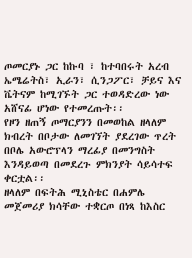ጦመርያኑ ጋር ከኩባ ፣ ከተባበሩት አረብ ኤሜሬትስ፣ ኢራን፣ ሲንጋፖር፣ ቻይና እና ቬትናም ከሚገኙት ጋር ተወዳድረው ነው አሸናፊ ሆነው የተመረጡት፡፡
የዞን ዘጠኝ ጦማርያንን በመወከል ዘላለም ክብረት በቦታው ለመገኘት ያደረገው ጥረት በቦሌ አውሮፕላን ማረፊያ በመንግስት እንዳይወጣ በመደረጉ ምክንያት ሳይሳተፍ ቀርቷል፡፡
ዘላለም በፍትሕ ሚኒስቴር በሐምሌ መጀመሪያ ክሳቸው ተቋርጦ በነጻ ከእስር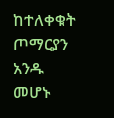ከተለቀቁት ጦማርያን አንዱ መሆኑ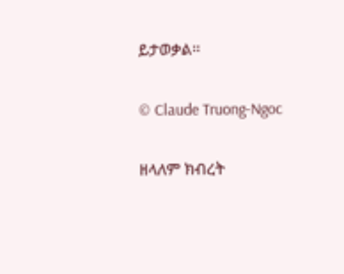ይታወቃል፡፡

© Claude Truong-Ngoc

ዘላለም ክብረት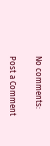No comments:

Post a Comment